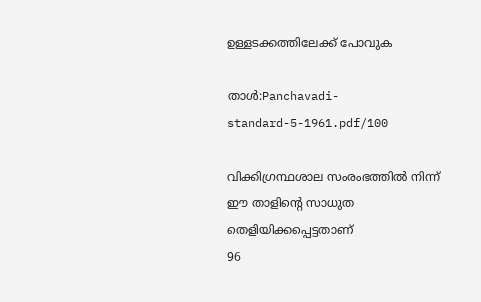ഉള്ളടക്കത്തിലേക്ക് പോവുക

താൾ:Panchavadi-standard-5-1961.pdf/100

വിക്കിഗ്രന്ഥശാല സംരംഭത്തിൽ നിന്ന്
ഈ താളിന്റെ സാധുത തെളിയിക്കപ്പെട്ടതാണ്
96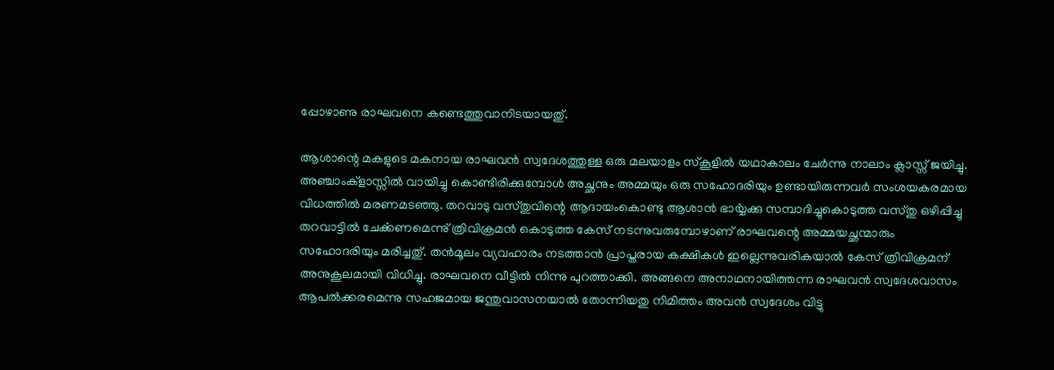പ്പോഴാണു രാഘവനെ കണ്ടെത്തുവാനിടയായതു്.

ആശാന്റെ മകളുടെ മകനായ രാഘവൻ സ്വദേശത്തുള്ള ഒരു മലയാളം സ്കൂളിൽ യഥാകാലം ചേർന്നു നാലാം ക്ലാസ്സ് ജയിച്ചു. അഞ്ചാംക്ളാസ്സിൽ വായിച്ചു കൊണ്ടിരിക്കുമ്പോൾ അച്ഛനും അമ്മയും ഒരു സഹോദരിയും ഉണ്ടായിരുന്നവർ സംശയകരമായ വിധത്തിൽ മരണമടഞ്ഞു. തറവാടു വസ്തുവിന്റെ ആദായംകൊണ്ടു ആശാൻ ഭാൎയ്യക്കു സമ്പാദിച്ചുകൊടുത്ത വസ്തു ഒഴിപ്പിച്ചു തറവാട്ടിൽ ചേൎക്കണമെന്നു് ത്രിവിക്രമൻ കൊടുത്ത കേസ് നടന്നുവരുമ്പോഴാണ് രാഘവന്റെ അമ്മയച്ഛന്മാരും സഹോദരിയും മരിച്ചതു്. തൻമൂലം വ്യവഹാരം നടത്താൻ പ്രാപ്തരായ കക്ഷികൾ ഇല്ലെന്നുവരികയാൽ കേസ് ത്രിവിക്രമന് അനുകൂലമായി വിധിച്ചു. രാഘവനെ വീട്ടിൽ നിന്നു പുറത്താക്കി. അങ്ങനെ അനാഥനായിത്തന്ന രാഘവൻ സ്വദേശവാസം ആപൽക്കരമെന്നു സഹജമായ ജന്തുവാസനയാൽ തോന്നിയതു നിമിത്തം അവൻ സ്വദേശം വിട്ടു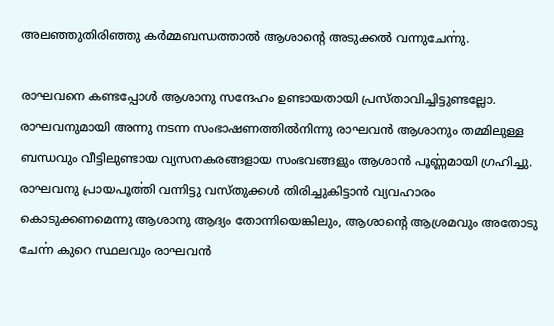അലഞ്ഞുതിരിഞ്ഞു കർമ്മബന്ധത്താൽ ആശാന്റെ അടുക്കൽ വന്നുചേൎന്നു.

രാഘവനെ കണ്ടപ്പോൾ ആശാനു സന്ദേഹം ഉണ്ടായതായി പ്രസ്താവിച്ചിട്ടുണ്ടല്ലോ. രാഘവനുമായി അന്നു നടന്ന സംഭാഷണത്തിൽനിന്നു രാഘവൻ ആശാനും തമ്മിലുള്ള ബന്ധവും വീട്ടിലുണ്ടായ വ്യസനകരങ്ങളായ സംഭവങ്ങളും ആശാൻ പൂൎണ്ണമായി ഗ്രഹിച്ചു. രാഘവനു പ്രായപൂൎത്തി വന്നിട്ടു വസ്തുക്കൾ തിരിച്ചുകിട്ടാൻ വ്യവഹാരം കൊടുക്കണമെന്നു ആശാനു ആദ്യം തോന്നിയെങ്കിലും, ആശാന്റെ ആശ്രമവും അതോടു ചേൎന്ന കുറെ സ്ഥലവും രാഘവൻ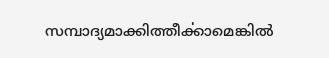സമ്പാദ്യമാക്കിത്തീൎക്കാമെങ്കിൽ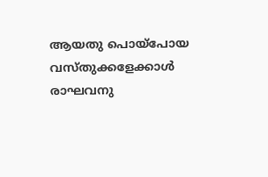ആയതു പൊയ്പോയ വസ്തുക്കളേക്കാൾ രാഘവനു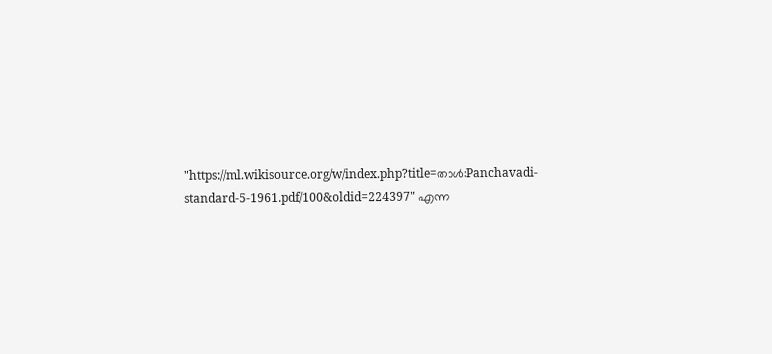"https://ml.wikisource.org/w/index.php?title=താൾ:Panchavadi-standard-5-1961.pdf/100&oldid=224397" എന്ന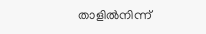താളിൽനിന്ന്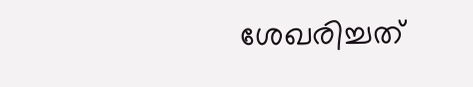ശേഖരിച്ചത്